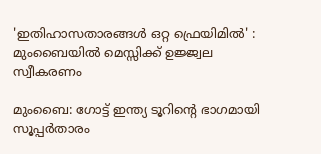'ഇതിഹാസതാരങ്ങൾ ഒറ്റ ഫ്രെയിമിൽ' : മുംബൈയിൽ മെസ്സിക്ക് ഉജ്ജ്വല സ്വീകരണം

മുംബൈ: ഗോട്ട് ഇന്ത്യ ടൂറിന്‍റെ ഭാഗമായി സൂപ്പര്‍താരം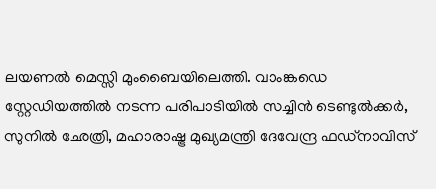ലയണല്‍ മെസ്സി മുംബൈയിലെത്തി. വാംങ്കഡെ സ്റ്റേഡിയത്തില്‍ നടന്ന പരിപാടിയില്‍ സച്ചിന്‍ ടെണ്ടുല്‍ക്കര്‍, സുനില്‍ ഛേത്രി, മഹാരാഷ്ട്ര മുഖ്യമന്ത്രി ദേവേന്ദ്ര ഫഡ്‌നാവിസ്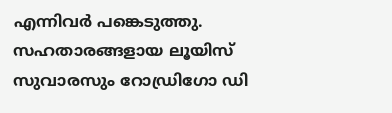എന്നിവര്‍ പങ്കെടുത്തു. സഹതാരങ്ങളായ ലൂയിസ് സുവാരസും റോഡ്രിഗോ ഡി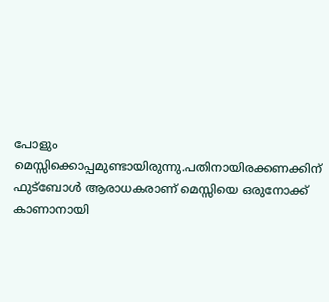പോളും മെസ്സിക്കൊപ്പമുണ്ടായിരുന്നു.പതിനായിരക്കണക്കിന് ഫുട്‌ബോൾ ആരാധകരാണ് മെസ്സിയെ ഒരുനോക്ക് കാണാനായി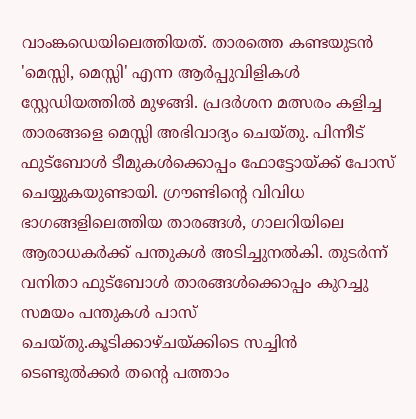വാംങ്കഡെയിലെത്തിയത്. താരത്തെ കണ്ടയുടന്‍ 'മെസ്സി, മെസ്സി' എന്ന ആർപ്പുവിളികൾ സ്റ്റേഡിയത്തില്‍ മുഴങ്ങി. പ്രദർശന മത്സരം കളിച്ച താരങ്ങളെ മെസ്സി അഭിവാദ്യം ചെയ്‌തു. പിന്നീട് ഫുട്ബോൾ ടീമുകൾക്കൊപ്പം ഫോട്ടോയ്ക്ക് പോസ് ചെയ്യുകയുണ്ടായി. ഗ്രൗണ്ടിന്‍റെ വിവിധ ഭാഗങ്ങളിലെത്തിയ താരങ്ങള്‍, ഗാലറിയിലെ ആരാധകർക്ക് പന്തുകൾ അടിച്ചുനൽകി. തുടർന്ന് വനിതാ ഫുട്ബോൾ താരങ്ങൾക്കൊപ്പം കുറച്ചു സമയം പന്തുകൾ പാസ് ചെയ്‌തു.കൂടിക്കാഴ്‌ചയ്‌ക്കിടെ സച്ചിൻ ടെണ്ടുൽക്കർ തന്‍റെ പത്താം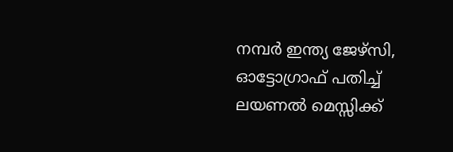നമ്പർ ഇന്ത്യ ജേഴ്‌സി, ഓട്ടോഗ്രാഫ് പതിച്ച് ലയണൽ മെസ്സിക്ക്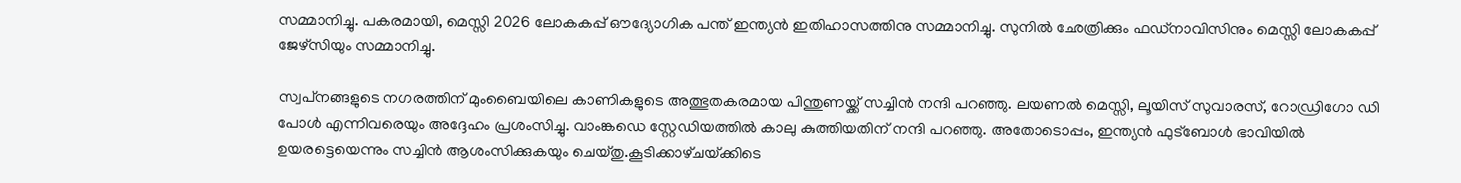സമ്മാനിച്ചു. പകരമായി, മെസ്സി 2026 ലോകകപ്പ് ഔദ്യോഗിക പന്ത് ഇന്ത്യന്‍ ഇതിഹാസത്തിനു സമ്മാനിച്ചു. സുനില്‍ ഛേത്രിക്കും ഫഡ്‌നാവിസിനും മെസ്സി ലോകകപ്പ് ജേഴ്‌സിയും സമ്മാനിച്ചു.

സ്വപ്‌നങ്ങളുടെ നഗരത്തിന് മുംബൈയിലെ കാണികളുടെ അത്ഭുതകരമായ പിന്തുണയ്ക്ക് സച്ചിൻ നന്ദി പറഞ്ഞു. ലയണൽ മെസ്സി, ലൂയിസ് സുവാരസ്, റോഡ്രിഗോ ഡി പോൾ എന്നിവരെയും അദ്ദേഹം പ്രശംസിച്ചു. വാംങ്കഡെ സ്റ്റേഡിയത്തിൽ കാലു കുത്തിയതിന് നന്ദി പറഞ്ഞു. അതോടൊപ്പം, ഇന്ത്യൻ ഫുട്ബോൾ ഭാവിയിൽ ഉയരട്ടെയെന്നും സച്ചിന്‍ ആശംസിക്കുകയും ചെയ്‌തു.കൂടിക്കാഴ്‌ചയ്‌ക്കിടെ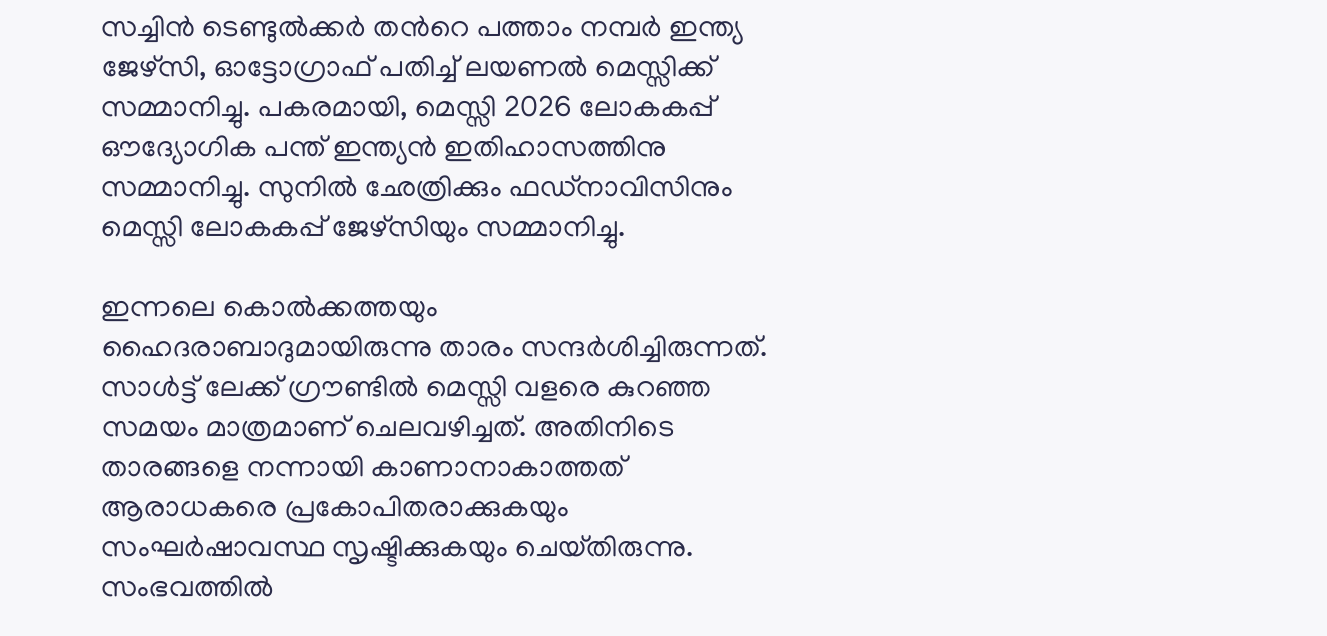സച്ചിൻ ടെണ്ടുൽക്കർ തന്‍റെ പത്താം നമ്പർ ഇന്ത്യ ജേഴ്‌സി, ഓട്ടോഗ്രാഫ് പതിച്ച് ലയണൽ മെസ്സിക്ക് സമ്മാനിച്ചു. പകരമായി, മെസ്സി 2026 ലോകകപ്പ് ഔദ്യോഗിക പന്ത് ഇന്ത്യന്‍ ഇതിഹാസത്തിനു സമ്മാനിച്ചു. സുനില്‍ ഛേത്രിക്കും ഫഡ്‌നാവിസിനും മെസ്സി ലോകകപ്പ് ജേഴ്‌സിയും സമ്മാനിച്ചു.

ഇന്നലെ കൊല്‍ക്കത്തയും ഹൈദരാബാദുമായിരുന്നു താരം സന്ദര്‍ശിച്ചിരുന്നത്. സാള്‍ട്ട് ലേക്ക് ഗ്രൗണ്ടില്‍ മെസ്സി വളരെ കുറഞ്ഞ സമയം മാത്രമാണ് ചെലവഴിച്ചത്. അതിനിടെ താരങ്ങളെ നന്നായി കാണാനാകാത്തത് ആരാധകരെ പ്രകോപിതരാക്കുകയും സംഘർഷാവസ്ഥ സൃഷ്ടിക്കുകയും ചെയ്‌തിരുന്നു. സംഭവത്തിൽ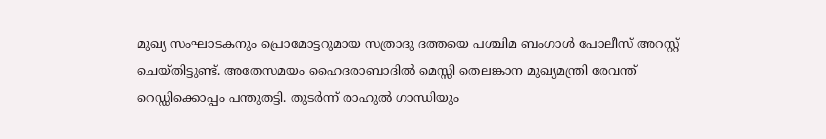മുഖ്യ സംഘാടകനും പ്രൊമോട്ടറുമായ സത്രാദു ദത്തയെ പശ്ചിമ ബംഗാള്‍ പോലീസ് അറസ്റ്റ് ചെയ്തിട്ടുണ്ട്. അതേസമയം ഹൈദരാബാദിൽ മെസ്സി തെലങ്കാന മുഖ്യമന്ത്രി രേവന്ത് റെഡ്ഡിക്കൊപ്പം പന്തുതട്ടി. തുടർന്ന് രാഹുൽ ഗാന്ധിയും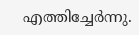എത്തിച്ചേർന്നു.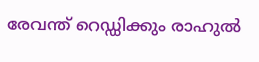രേവന്ത് റെഡ്ഡിക്കും രാഹുൽ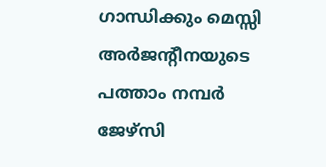ഗാന്ധിക്കും മെസ്സി അർജന്‍റീനയുടെ പത്താം നമ്പർ ജേഴ്‌സി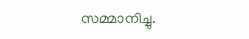സമ്മാനിച്ചു.